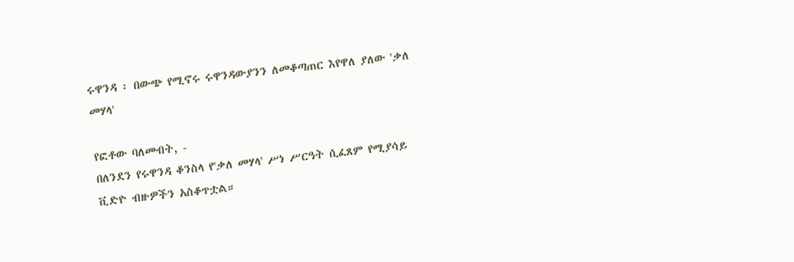ሩዋንዳ ፡ በውጭ የሚኖሩ ሩዋንዳውያንን ለመቆጣጠር እየዋለ ያለው 'ቃለ መሃላ'

የፎቶው ባለመብት, -
በለንደን የሩዋንዳ ቆንስላ የ'ቃለ መሃላ' ሥነ ሥርዓት ሲፈጸም የሚያሳይ ቪድዮ ብዙዎችን አስቆጥቷል።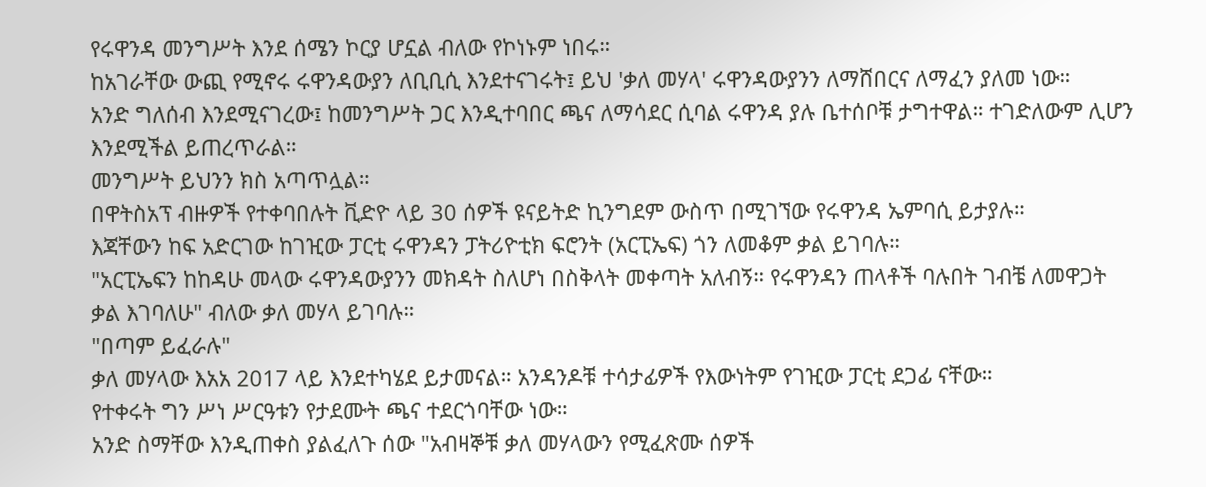የሩዋንዳ መንግሥት እንደ ሰሜን ኮርያ ሆኗል ብለው የኮነኑም ነበሩ።
ከአገራቸው ውጪ የሚኖሩ ሩዋንዳውያን ለቢቢሲ እንደተናገሩት፤ ይህ 'ቃለ መሃላ' ሩዋንዳውያንን ለማሸበርና ለማፈን ያለመ ነው።
አንድ ግለሰብ እንደሚናገረው፤ ከመንግሥት ጋር እንዲተባበር ጫና ለማሳደር ሲባል ሩዋንዳ ያሉ ቤተሰቦቹ ታግተዋል። ተገድለውም ሊሆን እንደሚችል ይጠረጥራል።
መንግሥት ይህንን ክስ አጣጥሏል።
በዋትስአፕ ብዙዎች የተቀባበሉት ቪድዮ ላይ 30 ሰዎች ዩናይትድ ኪንግደም ውስጥ በሚገኘው የሩዋንዳ ኤምባሲ ይታያሉ።
እጃቸውን ከፍ አድርገው ከገዢው ፓርቲ ሩዋንዳን ፓትሪዮቲክ ፍሮንት (አርፒኤፍ) ጎን ለመቆም ቃል ይገባሉ።
"አርፒኤፍን ከከዳሁ መላው ሩዋንዳውያንን መክዳት ስለሆነ በስቅላት መቀጣት አለብኝ። የሩዋንዳን ጠላቶች ባሉበት ገብቼ ለመዋጋት ቃል እገባለሁ" ብለው ቃለ መሃላ ይገባሉ።
"በጣም ይፈራሉ"
ቃለ መሃላው እአአ 2017 ላይ እንደተካሄደ ይታመናል። አንዳንዶቹ ተሳታፊዎች የእውነትም የገዢው ፓርቲ ደጋፊ ናቸው።
የተቀሩት ግን ሥነ ሥርዓቱን የታደሙት ጫና ተደርጎባቸው ነው።
አንድ ስማቸው እንዲጠቀስ ያልፈለጉ ሰው "አብዛኞቹ ቃለ መሃላውን የሚፈጽሙ ሰዎች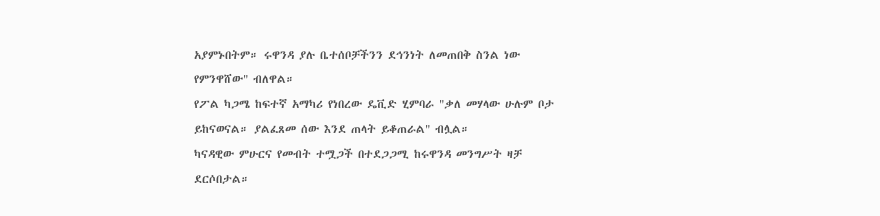አያምኑበትም። ሩዋንዳ ያሉ ቤተሰቦቻችንን ደኅንነት ለመጠበቅ ስንል ነው የምንዋሸው" ብለዋል።
የፖል ካጋሜ ከፍተኛ አማካሪ የነበረው ዴቪድ ሂምባራ "ቃለ መሃላው ሁሉም ቦታ ይከናወናል። ያልፈጸመ ሰው እንደ ጠላት ይቆጠራል" ብሏል።
ካናዳዊው ምሁርና የመብት ተሟጋች በተደጋጋሚ ከሩዋንዳ መንግሥት ዛቻ ደርሶበታል።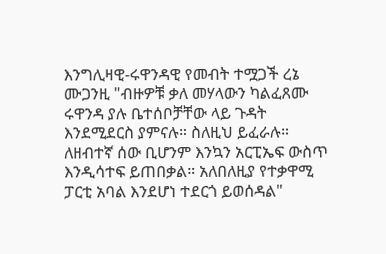እንግሊዛዊ-ሩዋንዳዊ የመብት ተሟጋች ረኔ ሙጋንዚ "ብዙዎቹ ቃለ መሃላውን ካልፈጸሙ ሩዋንዳ ያሉ ቤተሰቦቻቸው ላይ ጉዳት እንደሚደርስ ያምናሉ። ስለዚህ ይፈራሉ። ለዘብተኛ ሰው ቢሆንም እንኳን አርፒኤፍ ውስጥ እንዲሳተፍ ይጠበቃል። አለበለዚያ የተቃዋሚ ፓርቲ አባል እንደሆነ ተደርጎ ይወሰዳል"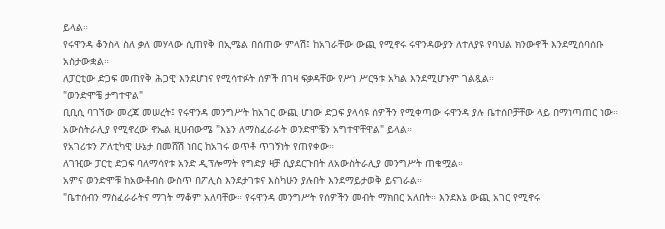ይላል።
የሩዋንዳ ቆንስላ ስለ ቃለ መሃላው ሲጠየቅ በኢሜል በሰጠው ምላሽ፤ ከአገራቸው ውጪ የሚኖሩ ሩዋንዳውያን ለተለያዩ የባህል ክንውኖች እንደሚሰባሰቡ አስታውቋል።
ለፓርቲው ድጋፍ መጠየቅ ሕጋዊ እንደሆነና የሚሳተፉት ሰዎች በገዛ ፍቃዳቸው የሥነ ሥርዓቱ አካል እንደሚሆኑም ገልጿል።
"ወንድሞቼ ታግተዋል"
ቢቢሲ ባገኘው መረጃ መሠረት፤ የሩዋንዳ መንግሥት ከአገር ውጪ ሆነው ድጋፍ ያላሳዩ ሰዎችን የሚቀጣው ሩዋንዳ ያሉ ቤተሰቦቻቸው ላይ በማነጣጠር ነው።
አውስትራሊያ የሚኖረው ኖኤል ዚሀብውሜ "እኔን ለማስፈራራት ወንድሞቼን አግተዋቸዋል" ይላል።
የአገሪቱን ፖለቲካዊ ሁኔታ በመሸሽ ነበር ከአገሩ ወጥቶ ጥገኝነት የጠየቀው።
ለገዢው ፓርቲ ድጋፍ ባለማሳየቱ አንድ ዲፕሎማት የግድያ ዛቻ ሲያደርጉበት ለአውስትራሊያ መንግሥት ጠቁሟል።
አምና ወንድሞቹ ከአውቶብስ ውስጥ በፖሊስ እንደታገቱና እስካሁን ያሉበት እንደማይታወቅ ይናገራል።
"ቤተሰብን ማስፈራራትና ማገት ማቆም አለባቸው። የሩዋንዳ መንግሥት የሰዎችን መብት ማክበር አለበት። እንደእኔ ውጪ አገር የሚኖሩ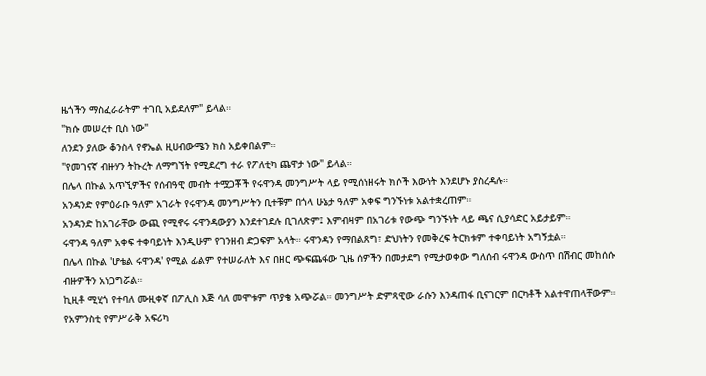ዜጎችን ማስፈራራትም ተገቢ አይደለም" ይላል።
"ክሱ መሠረተ ቢስ ነው"
ለንደን ያለው ቆንስላ የኖኤል ዚሀብውሜን ክስ አይቀበልም።
"የመገናኛ ብዙሃን ትኩረት ለማግኘት የሚደረግ ተራ የፖለቲካ ጨዋታ ነው" ይላል።
በሌላ በኩል አጥኚዎችና የሰብዓዊ መብት ተሟጋቾች የሩዋንዳ መንግሥት ላይ የሚሰነዘሩት ክሶች እውነት እንደሆኑ ያስረዳሉ።
አንዳንድ የምዕራቡ ዓለም አገራት የሩዋንዳ መንግሥትን ቢተቹም በጎላ ሁኔታ ዓለም አቀፍ ግንኙነቱ አልተቋረጠም።
አንዳንድ ከአገራቸው ውጪ የሚኖሩ ሩዋንዳውያን እንደተገደሉ ቢገለጽም፤ እምብዛም በአገሪቱ የውጭ ግንኙነት ላይ ጫና ሲያሳድር አይታይም።
ሩዋንዳ ዓለም አቀፍ ተቀባይነት እንዲሁም የገንዘብ ድጋፍም አላት። ሩዋንዳን የማበልጸግ፣ ድህነትን የመቅረፍ ትርክቱም ተቀባይነት አግኝቷል።
በሌላ በኩል 'ሆቴል ሩዋንዳ' የሚል ፊልም የተሠራለት እና በዘር ጭፍጨፋው ጊዜ ሰዎችን በመታደግ የሚታወቀው ግለሰብ ሩዋንዳ ውስጥ በሽብር መከሰሱ ብዙዎችን አነጋግሯል።
ኪዚቶ ሚሂጎ የተባለ ሙዚቀኛ በፖሊስ እጅ ሳለ መሞቱም ጥያቄ አጭሯል። መንግሥት ድምጻዊው ራሱን እንዳጠፋ ቢናገርም በርካቶች አልተዋጠላቸውም።
የአምንስቲ የምሥራቅ አፍሪካ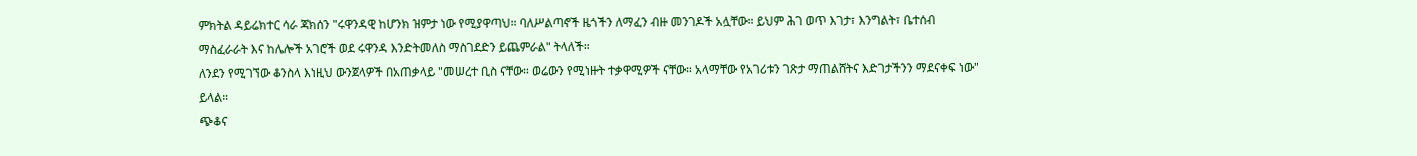ምክትል ዳይሬክተር ሳራ ጃክሰን "ሩዋንዳዊ ከሆንክ ዝምታ ነው የሚያዋጣህ። ባለሥልጣኖች ዜጎችን ለማፈን ብዙ መንገዶች አሏቸው። ይህም ሕገ ወጥ እገታ፣ እንግልት፣ ቤተሰብ ማስፈራራት እና ከሌሎች አገሮች ወደ ሩዋንዳ እንድትመለስ ማስገደድን ይጨምራል" ትላለች።
ለንደን የሚገኘው ቆንስላ እነዚህ ውንጀላዎች በአጠቃላይ "መሠረተ ቢስ ናቸው። ወሬውን የሚነዙት ተቃዋሚዎች ናቸው። አላማቸው የአገሪቱን ገጽታ ማጠልሸትና እድገታችንን ማደናቀፍ ነው" ይላል።
ጭቆና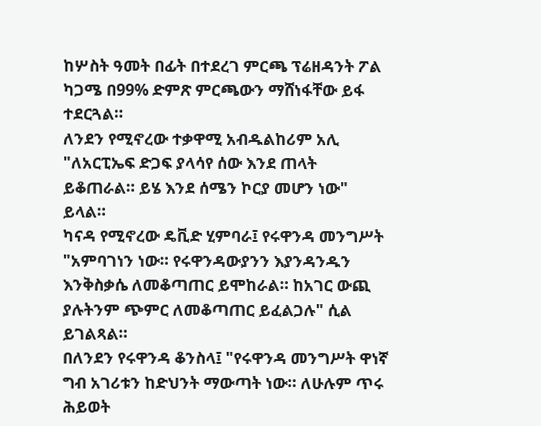ከሦስት ዓመት በፊት በተደረገ ምርጫ ፕሬዘዳንት ፖል ካጋሜ በ99% ድምጽ ምርጫውን ማሸነፋቸው ይፋ ተደርጓል።
ለንደን የሚኖረው ተቃዋሚ አብዱልከሪም አሊ "ለአርፒኤፍ ድጋፍ ያላሳየ ሰው እንደ ጠላት ይቆጠራል። ይሄ እንደ ሰሜን ኮርያ መሆን ነው" ይላል።
ካናዳ የሚኖረው ዴቪድ ሂምባራ፤ የሩዋንዳ መንግሥት "አምባገነን ነው። የሩዋንዳውያንን እያንዳንዱን እንቅስቃሴ ለመቆጣጠር ይሞከራል። ከአገር ውጪ ያሉትንም ጭምር ለመቆጣጠር ይፈልጋሉ" ሲል ይገልጻል።
በለንደን የሩዋንዳ ቆንስላ፤ "የሩዋንዳ መንግሥት ዋነኛ ግብ አገሪቱን ከድህንት ማውጣት ነው። ለሁሉም ጥሩ ሕይወት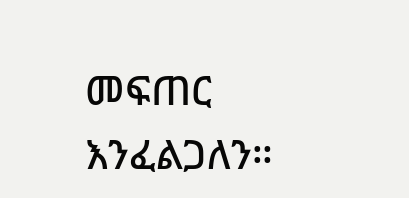መፍጠር እንፈልጋለን።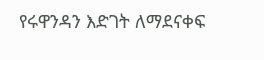የሩዋንዳን እድገት ለማደናቀፍ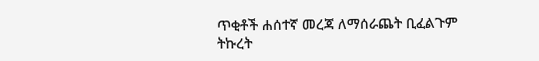ጥቂቶች ሐሰተኛ መረጃ ለማሰራጨት ቢፈልጉም ትኩረት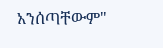አንሰጣቸውም"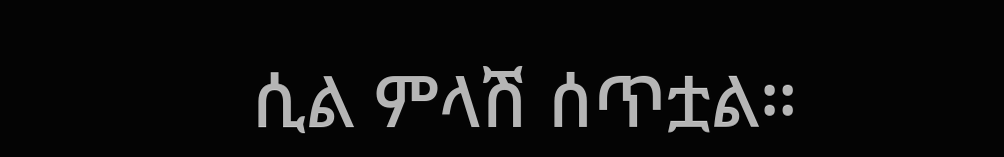ሲል ምላሽ ሰጥቷል።